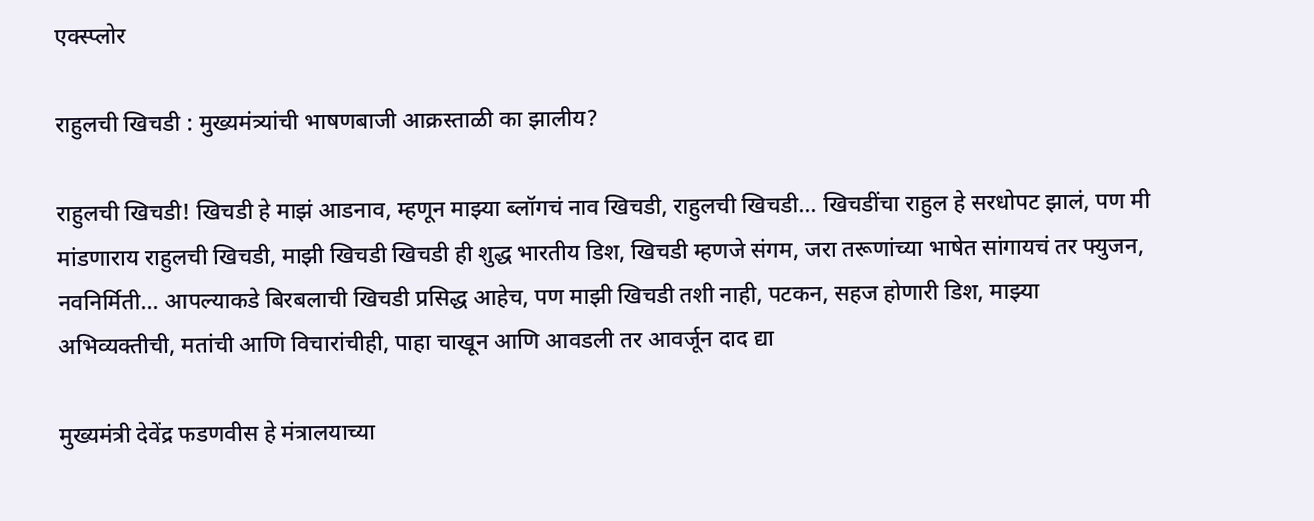एक्स्प्लोर

राहुलची खिचडी : मुख्यमंत्र्यांची भाषणबाजी आक्रस्ताळी का झालीय?

राहुलची खिचडी! खिचडी हे माझं आडनाव, म्हणून माझ्या ब्लॉगचं नाव खिचडी, राहुलची खिचडी... खिचडींचा राहुल हे सरधोपट झालं, पण मी मांडणाराय राहुलची खिचडी, माझी खिचडी खिचडी ही शुद्ध भारतीय डिश, खिचडी म्हणजे संगम, जरा तरूणांच्या भाषेत सांगायचं तर फ्युजन, नवनिर्मिती... आपल्याकडे बिरबलाची खिचडी प्रसिद्ध आहेच, पण माझी खिचडी तशी नाही, पटकन, सहज होणारी डिश, माझ्या अभिव्यक्तीची, मतांची आणि विचारांचीही, पाहा चाखून आणि आवडली तर आवर्जून दाद द्या

मुख्यमंत्री देवेंद्र फडणवीस हे मंत्रालयाच्या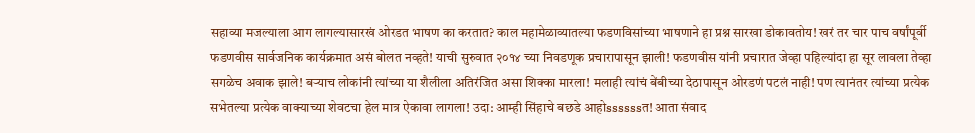सहाव्या मजल्याला आग लागल्यासारखं ओरडत भाषण का करतात? काल महामेळाव्यातल्या फडणविसांच्या भाषणाने हा प्रश्न सारखा डोकावतोय! खरं तर चार पाच वर्षांपूर्वी फडणवीस सार्वजनिक कार्यक्रमात असं बोलत नव्हते! याची सुरुवात २०१४ च्या निवडणूक प्रचारापासून झाली! फडणवीस यांनी प्रचारात जेव्हा पहिल्यांदा हा सूर लावला तेव्हा सगळेच अवाक झाले! बऱ्याच लोकांनी त्यांच्या या शैलीला अतिरंजित असा शिक्का मारला! मलाही त्यांचं बेंबीच्या देठापासून ओरडणं पटलं नाही! पण त्यानंतर त्यांच्या प्रत्येक सभेतल्या प्रत्येक वाक्याच्या शेवटचा हेल मात्र ऐकावा लागला! उदा: आम्ही सिंहाचे बछडे आहोssssssत! आता संवाद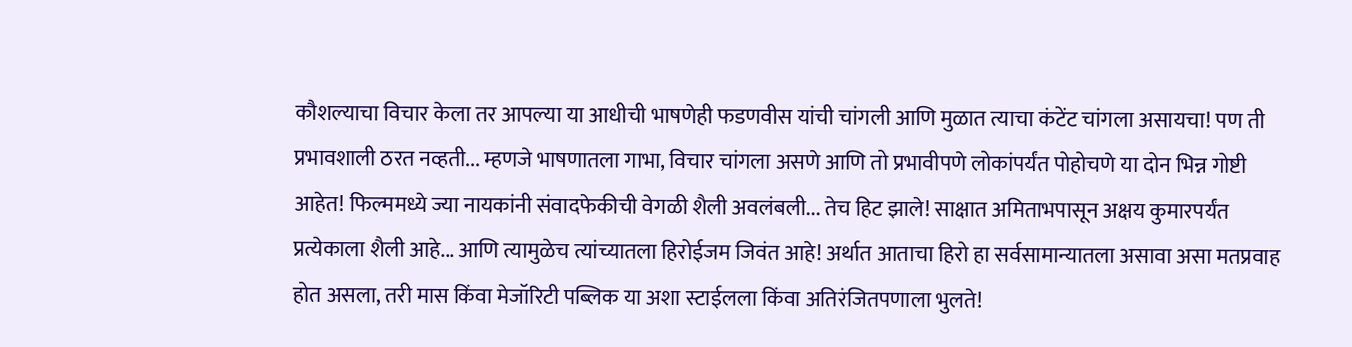कौशल्याचा विचार केला तर आपल्या या आधीची भाषणेही फडणवीस यांची चांगली आणि मुळात त्याचा कंटेंट चांगला असायचा! पण ती प्रभावशाली ठरत नव्हती... म्हणजे भाषणातला गाभा, विचार चांगला असणे आणि तो प्रभावीपणे लोकांपर्यंत पोहोचणे या दोन भिन्न गोष्टी आहेत! फिल्ममध्ये ज्या नायकांनी संवादफेकीची वेगळी शैली अवलंबली... तेच हिट झाले! साक्षात अमिताभपासून अक्षय कुमारपर्यंत प्रत्येकाला शैली आहे... आणि त्यामुळेच त्यांच्यातला हिरोईजम जिवंत आहे! अर्थात आताचा हिरो हा सर्वसामान्यातला असावा असा मतप्रवाह होत असला, तरी मास किंवा मेजॉरिटी पब्लिक या अशा स्टाईलला किंवा अतिरंजितपणाला भुलते!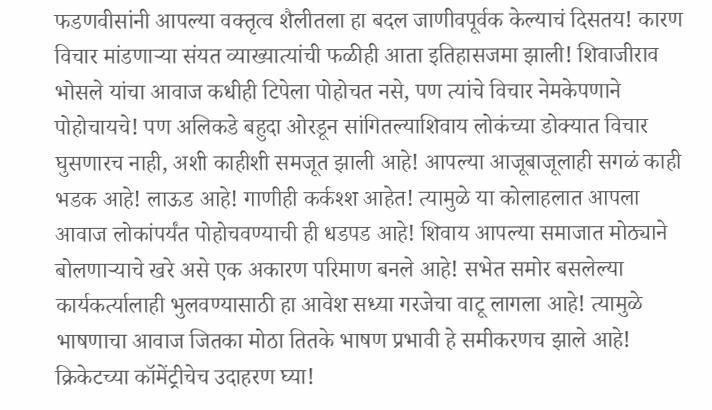फडणवीसांनी आपल्या वक्तृत्व शैलीतला हा बदल जाणीवपूर्वक केल्याचं दिसतय! कारण विचार मांडणाऱ्या संयत व्याख्यात्यांची फळीही आता इतिहासजमा झाली! शिवाजीराव भोसले यांचा आवाज कधीही टिपेला पोहोचत नसे, पण त्यांचे विचार नेमकेपणाने पोहोचायचे! पण अलिकडे बहुदा ओरडून सांगितल्याशिवाय लोकंच्या डोक्यात विचार घुसणारच नाही, अशी काहीशी समजूत झाली आहे! आपल्या आजूबाजूलाही सगळं काही भडक आहे! लाऊड आहे! गाणीही कर्कश्श आहेत! त्यामुळे या कोलाहलात आपला आवाज लोकांपर्यंत पोहोचवण्याची ही धडपड आहे! शिवाय आपल्या समाजात मोठ्याने बोलणाऱ्याचे खरे असे एक अकारण परिमाण बनले आहे! सभेत समोर बसलेल्या कार्यकर्त्यालाही भुलवण्यासाठी हा आवेश सध्या गरजेचा वाटू लागला आहे! त्यामुळे भाषणाचा आवाज जितका मोठा तितके भाषण प्रभावी हे समीकरणच झाले आहे! क्रिकेटच्या कॉमेंट्रीचेच उदाहरण घ्या!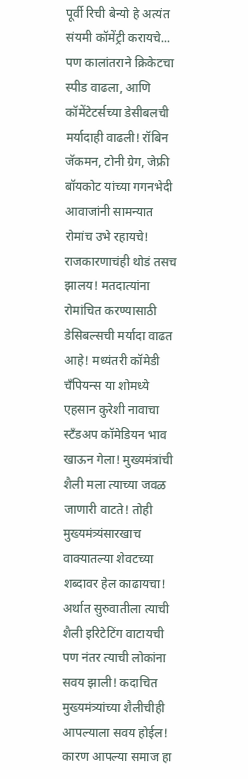पूर्वी रिची बेन्यो हे अत्यंत संयमी कॉमेंट्री करायचे... पण कालांतराने क्रिकेटचा स्पीड वाढला, आणि कॉमेंटेटर्सच्या डेसीबलची मर्यादाही वाढली! रॉबिन जॅकमन, टोनी ग्रेग, जेफ्री बॉयकोट यांच्या गगनभेदी आवाजांनी सामन्यात रोमांच उभे रहायचे! राजकारणाचंही थोडं तसच झालय! मतदात्यांना रोमांचित करण्यासाठी डेसिबल्सची मर्यादा वाढत आहे! मध्यंतरी कॉमेडी चॅंपियन्स या शोमध्ये एहसान कुरेशी नावाचा स्टॅंडअप कॉमेडियन भाव खाऊन गेला! मुख्यमंत्रांची शैली मला त्याच्या जवळ जाणारी वाटते! तोही मुख्यमंत्र्यंसारखाच वाक्यातल्या शेवटच्या शब्दावर हेल काढायचा! अर्थात सुरुवातीला त्याची शैली इरिटेटिंग वाटायची पण नंतर त्याची लोकांना सवय झाली! कदाचित मुख्यमंत्र्यांच्या शैलीचीही आपल्याला सवय होईल! कारण आपल्या समाज हा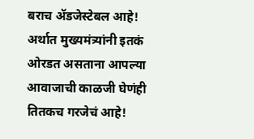बराच ॲडजेस्टेबल आहे! अर्थात मुख्यमंत्र्यांनी इतकं ओरडत असताना आपल्या आवाजाची काळजी घेणंही तितकच गरजेचं आहे!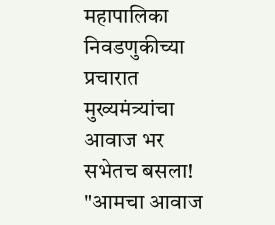महापालिका निवडणुकीच्या प्रचारात मुख्यमंत्र्यांचा आवाज भर सभेतच बसला! "आमचा आवाज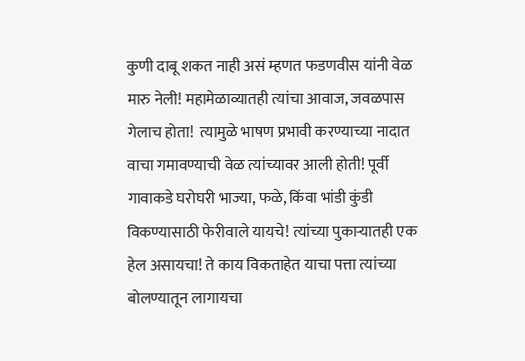कुणी दाबू शकत नाही असं म्हणत फडणवीस यांनी वेळ मारु नेली! महामेळाव्यातही त्यांचा आवाज, जवळपास गेलाच होता!  त्यामुळे भाषण प्रभावी करण्याच्या नादात वाचा गमावण्याची वेळ त्यांच्यावर आली होती! पूर्वी गावाकडे घरोघरी भाज्या, फळे, किंवा भांडी कुंडी विकण्यासाठी फेरीवाले यायचे! त्यांच्या पुकाऱ्यातही एक हेल असायचा! ते काय विकताहेत याचा पत्ता त्यांच्या बोलण्यातून लागायचा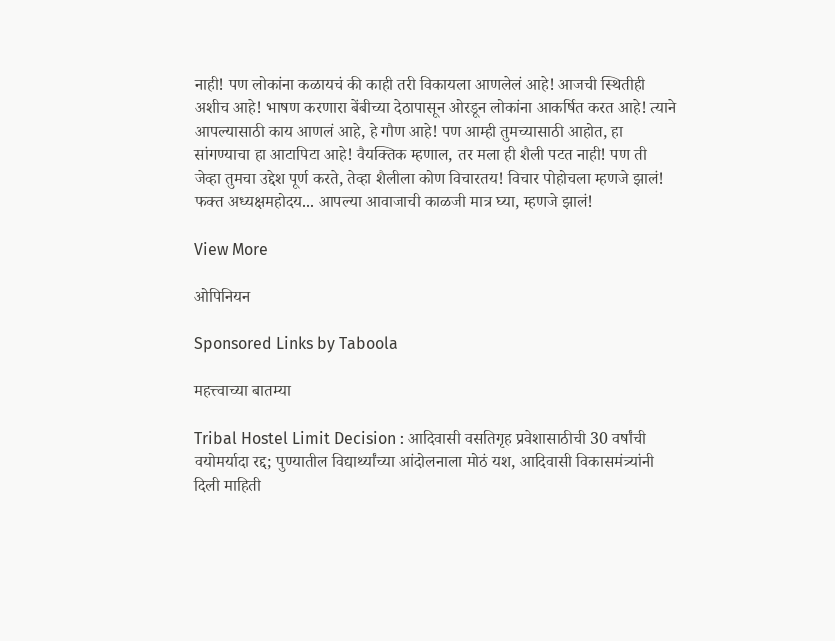नाही! पण लोकांना कळायचं की काही तरी विकायला आणलेलं आहे! आजची स्थितीही अशीच आहे! भाषण करणारा बेंबीच्या देठापासून ओरडून लोकांना आकर्षित करत आहे! त्याने आपल्यासाठी काय आणलं आहे, हे गौण आहे! पण आम्ही तुमच्यासाठी आहोत, हा सांगण्याचा हा आटापिटा आहे! वैयक्तिक म्हणाल, तर मला ही शैली पटत नाही! पण ती जेव्हा तुमचा उद्देश पूर्ण करते, तेव्हा शैलीला कोण विचारतय! विचार पोहोचला म्हणजे झालं! फक्त अध्यक्षमहोदय... आपल्या आवाजाची काळजी मात्र घ्या, म्हणजे झालं!

View More

ओपिनियन

Sponsored Links by Taboola

महत्त्वाच्या बातम्या

Tribal Hostel Limit Decision : आदिवासी वसतिगृह प्रवेशासाठीची 30 वर्षांची वयोमर्यादा रद्द; पुण्यातील विद्यार्थ्यांच्या आंदोलनाला मोठं यश, आदिवासी विकासमंत्र्यांनी दिली माहिती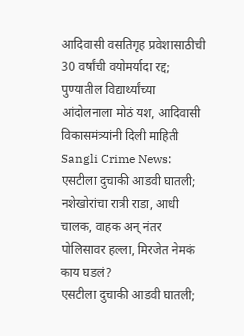आदिवासी वसतिगृह प्रवेशासाठीची 30 वर्षांची वयोमर्यादा रद्द; पुण्यातील विद्यार्थ्यांच्या आंदोलनाला मोठं यश, आदिवासी विकासमंत्र्यांनी दिली माहिती
Sangli Crime News: एसटीला दुचाकी आडवी घातली; नशेखोरांचा रात्री राडा, आधी चालक, वाहक अन् नंतर पोलिसावर हल्ला, मिरजेत नेमकं काय घडलं?
एसटीला दुचाकी आडवी घातली;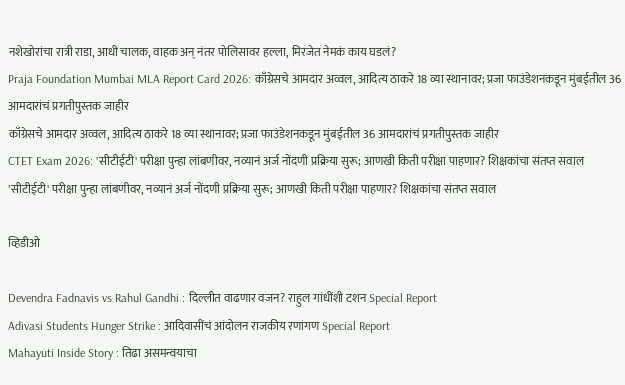नशेखोरांचा रात्री राडा, आधी चालक, वाहक अन् नंतर पोलिसावर हल्ला, मिरजेत नेमकं काय घडलं?
Praja Foundation Mumbai MLA Report Card 2026: काँग्रेसचे आमदार अव्वल, आदित्य ठाकरे 18 व्या स्थानावर; प्रजा फाउंडेशनकडून मुंबईतील 36 आमदारांचं प्रगतीपुस्तक जाहीर
काँग्रेसचे आमदार अव्वल, आदित्य ठाकरे 18 व्या स्थानावर; प्रजा फाउंडेशनकडून मुंबईतील 36 आमदारांचं प्रगतीपुस्तक जाहीर
CTET Exam 2026: 'सीटीईटी' परीक्षा पुन्हा लांबणीवर, नव्यानं अर्ज नोंदणी प्रक्रिया सुरू; आणखी किती परीक्षा पाहणार? शिक्षकांचा संतप्त सवाल
'सीटीईटी' परीक्षा पुन्हा लांबणीवर, नव्यानं अर्ज नोंदणी प्रक्रिया सुरू; आणखी किती परीक्षा पाहणार? शिक्षकांचा संतप्त सवाल

व्हिडीओ

Devendra Fadnavis vs Rahul Gandhi : दिल्लीत वाढणार वजन? राहुल गांधींशी टशन Special Report
Adivasi Students Hunger Strike : आदिवासींचं आंदोलन राजकीय रणांगण Special Report
Mahayuti Inside Story : तिढा असमन्वयाचा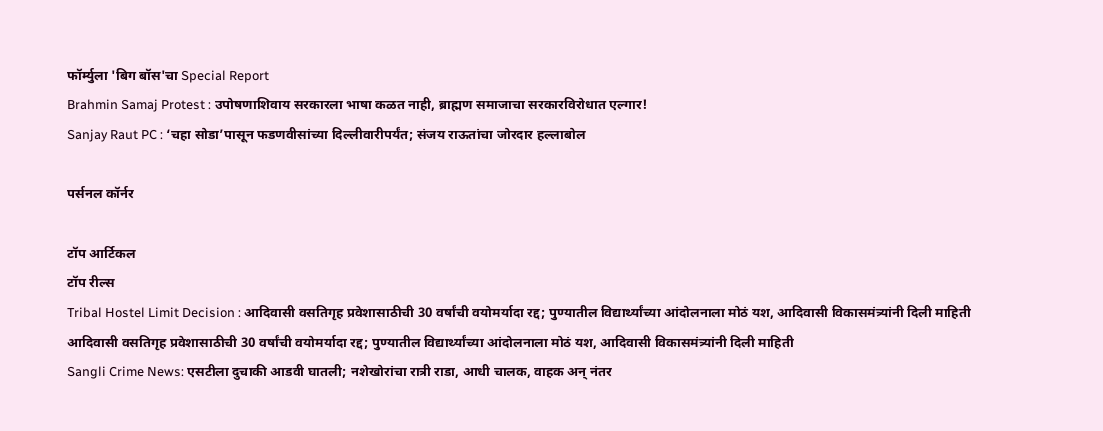फॉर्म्युला 'बिग बॉस'चा Special Report
Brahmin Samaj Protest : उपोषणाशिवाय सरकारला भाषा कळत नाही, ब्राह्मण समाजाचा सरकारविरोधात एल्गार!
Sanjay Raut PC : ‘चहा सोडा’पासून फडणवीसांच्या दिल्लीवारीपर्यंत; संजय राऊतांचा जोरदार हल्लाबोल

पर्सनल कॉर्नर

टॉप आर्टिकल
टॉप रील्स
Tribal Hostel Limit Decision : आदिवासी वसतिगृह प्रवेशासाठीची 30 वर्षांची वयोमर्यादा रद्द; पुण्यातील विद्यार्थ्यांच्या आंदोलनाला मोठं यश, आदिवासी विकासमंत्र्यांनी दिली माहिती
आदिवासी वसतिगृह प्रवेशासाठीची 30 वर्षांची वयोमर्यादा रद्द; पुण्यातील विद्यार्थ्यांच्या आंदोलनाला मोठं यश, आदिवासी विकासमंत्र्यांनी दिली माहिती
Sangli Crime News: एसटीला दुचाकी आडवी घातली; नशेखोरांचा रात्री राडा, आधी चालक, वाहक अन् नंतर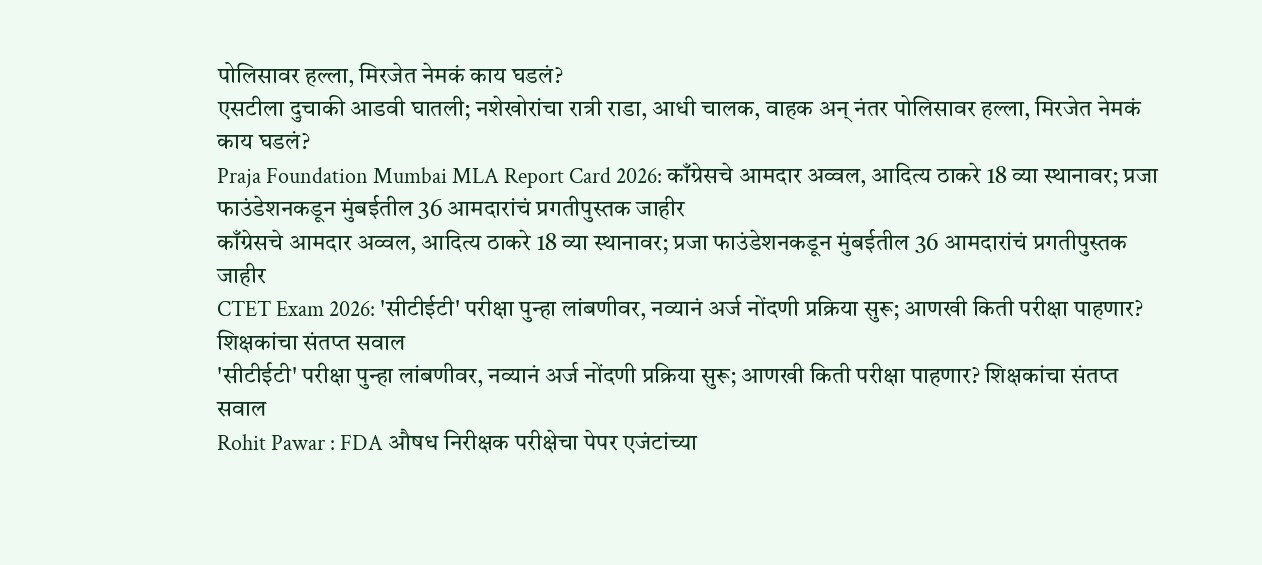पोलिसावर हल्ला, मिरजेत नेमकं काय घडलं?
एसटीला दुचाकी आडवी घातली; नशेखोरांचा रात्री राडा, आधी चालक, वाहक अन् नंतर पोलिसावर हल्ला, मिरजेत नेमकं काय घडलं?
Praja Foundation Mumbai MLA Report Card 2026: काँग्रेसचे आमदार अव्वल, आदित्य ठाकरे 18 व्या स्थानावर; प्रजा फाउंडेशनकडून मुंबईतील 36 आमदारांचं प्रगतीपुस्तक जाहीर
काँग्रेसचे आमदार अव्वल, आदित्य ठाकरे 18 व्या स्थानावर; प्रजा फाउंडेशनकडून मुंबईतील 36 आमदारांचं प्रगतीपुस्तक जाहीर
CTET Exam 2026: 'सीटीईटी' परीक्षा पुन्हा लांबणीवर, नव्यानं अर्ज नोंदणी प्रक्रिया सुरू; आणखी किती परीक्षा पाहणार? शिक्षकांचा संतप्त सवाल
'सीटीईटी' परीक्षा पुन्हा लांबणीवर, नव्यानं अर्ज नोंदणी प्रक्रिया सुरू; आणखी किती परीक्षा पाहणार? शिक्षकांचा संतप्त सवाल
Rohit Pawar : FDA औषध निरीक्षक परीक्षेचा पेपर एजंटांच्या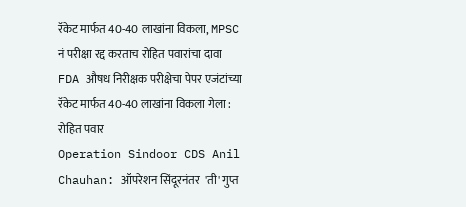रॅकेट मार्फत 40-40 लाखांना विकला, MPSC नं परीक्षा रद्द करताच रोहित पवारांचा दावा
FDA औषध निरीक्षक परीक्षेचा पेपर एजंटांच्या रॅकेट मार्फत 40-40 लाखांना विकला गेला : रोहित पवार
Operation Sindoor CDS Anil Chauhan: ऑपरेशन सिंदूरनंतर  'ती' गुप्त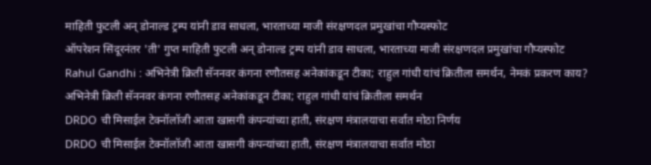माहिती फुटली अन् डोनाल्ड ट्रम्प यांनी डाव साधला, भारताच्या माजी संरक्षणदल प्रमुखांचा गौप्यस्फोट
ऑपरेशन सिंदूरनंतर 'ती' गुप्त माहिती फुटली अन् डोनाल्ड ट्रम्प यांनी डाव साधला, भारताच्या माजी संरक्षणदल प्रमुखांचा गौप्यस्फोट
Rahul Gandhi : अभिनेत्री क्रिती सॅननवर कंगना रणौतसह अनेकांकडून टीका; राहुल गांधी यांचं क्रितीला समर्थन, नेमकं प्रकरण काय?
अभिनेत्री क्रिती सॅननवर कंगना रणौतसह अनेकांकडून टीका; राहुल गांधी यांचं क्रितीला समर्थन
DRDO ची मिसाईल टेक्नॉलॉजी आता खासगी कंपन्यांच्या हाती, संरक्षण मंत्रालयाचा सर्वात मोठा निर्णय
DRDO ची मिसाईल टेक्नॉलॉजी आता खासगी कंपन्यांच्या हाती, संरक्षण मंत्रालयाचा सर्वात मोठा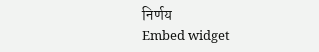निर्णय
Embed widget